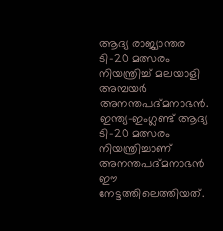ആദ്യ രാജ്യാന്തര ടി-20 മത്സരം നിയന്ത്രിച്ച് മലയാളി അമ്പയർ അനന്തപദ്മനാഭൻ. ഇന്ത്യ-ഇംഗ്ലണ്ട് ആദ്യ ടി-20 മത്സരം നിയന്ത്രിച്ചാണ് അനന്തപദ്മനാഭൻ ഈ നേട്ടത്തിലെത്തിയത്.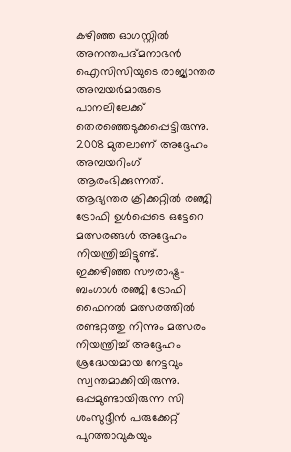കഴിഞ്ഞ ഓഗസ്റ്റിൽ അനന്തപദ്മനാഭൻ ഐസിസിയുടെ രാജ്യാന്തര അമ്പയർമാരുടെ പാനലിലേക്ക് തെരഞ്ഞെടുക്കപ്പെട്ടിരുന്നു.
2008 മുതലാണ് അദ്ദേഹം അമ്പയറിംഗ് ആരംഭിക്കുന്നത്. ആഭ്യന്തര ക്രിക്കറ്റിൽ രഞ്ജി ട്രോഫി ഉൾപ്പെടെ ഒട്ടേറെ മത്സരങ്ങൾ അദ്ദേഹം നിയന്ത്രിച്ചിട്ടുണ്ട്. ഇക്കഴിഞ്ഞ സൗരാഷ്ട്ര-ബംഗാൾ രഞ്ജി ട്രോഫി ഫൈനൽ മത്സരത്തിൽ രണ്ടറ്റത്തു നിന്നും മത്സരം നിയന്ത്രിച്ച് അദ്ദേഹം ശ്രദ്ധേയമായ നേട്ടവും സ്വന്തമാക്കിയിരുന്നു. ഒപ്പമുണ്ടായിരുന്ന സി ശംസുദ്ദീൻ പരുക്കേറ്റ് പുറത്താവുകയും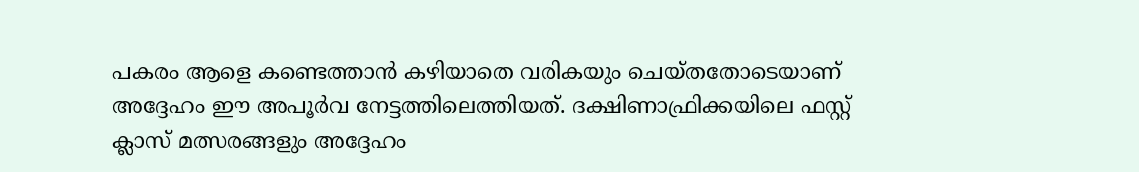പകരം ആളെ കണ്ടെത്താൻ കഴിയാതെ വരികയും ചെയ്തതോടെയാണ് അദ്ദേഹം ഈ അപൂർവ നേട്ടത്തിലെത്തിയത്. ദക്ഷിണാഫ്രിക്കയിലെ ഫസ്റ്റ് ക്ലാസ് മത്സരങ്ങളും അദ്ദേഹം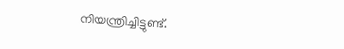നിയന്ത്രിച്ചിട്ടുണ്ട്.